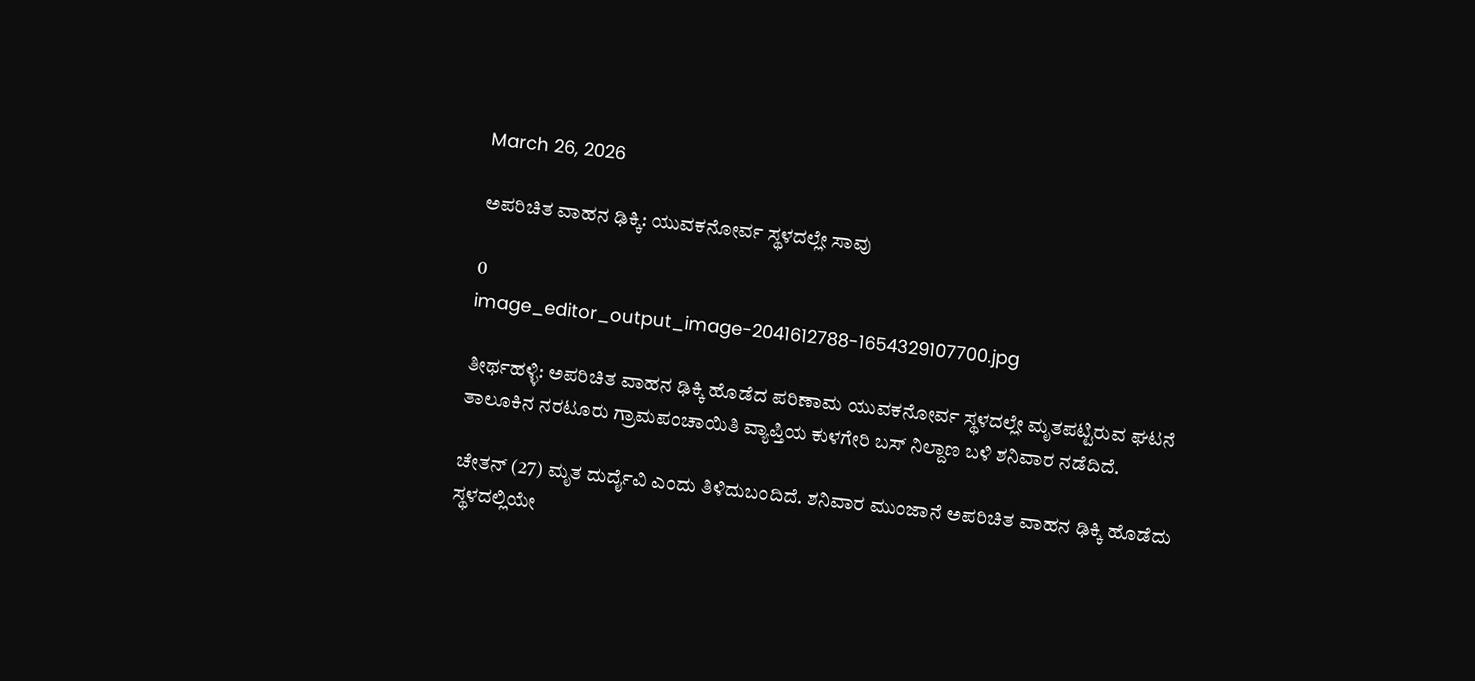March 26, 2026

ಅಪರಿಚಿತ ವಾಹನ ಢಿಕ್ಕಿ: ಯುವಕನೋರ್ವ ಸ್ಥಳದಲ್ಲೇ ಸಾವು

0
image_editor_output_image-2041612788-1654329107700.jpg

ತೀರ್ಥಹಳ್ಳಿ: ಅಪರಿಚಿತ ವಾಹನ ಢಿಕ್ಕಿ ಹೊಡೆದ ಪರಿಣಾಮ ಯುವಕನೋರ್ವ ಸ್ಥಳದಲ್ಲೇ ಮೃತಪಟ್ಟಿರುವ ಘಟನೆ ತಾಲೂಕಿನ ನರಟೂರು ಗ್ರಾಮಪಂಚಾಯಿತಿ ವ್ಯಾಪ್ತಿಯ ಕುಳಗೇರಿ ಬಸ್ ನಿಲ್ದಾಣ ಬಳಿ ಶನಿವಾರ ನಡೆದಿದೆ.

ಚೇತನ್ (27) ಮೃತ ದುರ್ದೈವಿ ಎಂದು ತಿಳಿದುಬಂದಿದೆ. ಶನಿವಾರ ಮುಂಜಾನೆ ಅಪರಿಚಿತ ವಾಹನ ಢಿಕ್ಕಿ ಹೊಡೆದು ಸ್ಥಳದಲ್ಲಿಯೇ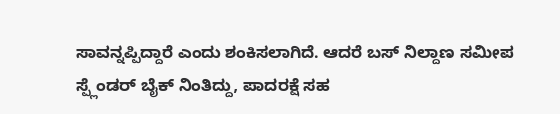ಸಾವನ್ನಪ್ಪಿದ್ದಾರೆ ಎಂದು ಶಂಕಿಸಲಾಗಿದೆ. ಆದರೆ ಬಸ್ ನಿಲ್ದಾಣ ಸಮೀಪ ಸ್ಪ್ಲೆಂಡರ್ ಬೈಕ್ ನಿಂತಿದ್ದು, ಪಾದರಕ್ಷೆ ಸಹ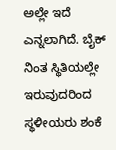ಅಲ್ಲೇ ಇದೆ ಎನ್ನಲಾಗಿದೆ. ಬೈಕ್ ನಿಂತ ಸ್ಥಿತಿಯಲ್ಲೇ ಇರುವುದರಿಂದ ಸ್ಥಳೀಯರು ಶಂಕೆ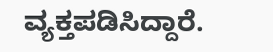ವ್ಯಕ್ತಪಡಿಸಿದ್ದಾರೆ.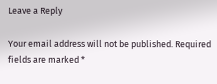Leave a Reply

Your email address will not be published. Required fields are marked *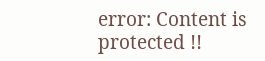error: Content is protected !!